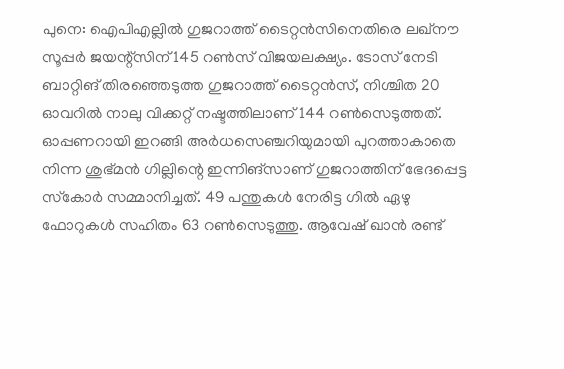പുനെ: ഐപിഎല്ലിൽ ഗുജറാത്ത് ടൈറ്റൻസിനെതിരെ ലഖ്നൗ സൂപ്പർ ജയന്റ്സിന് 145 റൺസ് വിജയലക്ഷ്യം. ടോസ് നേടി ബാറ്റിങ് തിരഞ്ഞെടുത്ത ഗുജറാത്ത് ടൈറ്റൻസ്, നിശ്ചിത 20 ഓവറിൽ നാലു വിക്കറ്റ് നഷ്ടത്തിലാണ് 144 റൺസെടുത്തത്. ഓപ്പണറായി ഇറങ്ങി അർധസെഞ്ചറിയുമായി പുറത്താകാതെ നിന്ന ശുഭ്മൻ ഗില്ലിന്റെ ഇന്നിങ്‌സാണ് ഗുജറാത്തിന് ഭേദപ്പെട്ട സ്‌കോർ സമ്മാനിച്ചത്. 49 പന്തുകൾ നേരിട്ട ഗിൽ ഏഴു ഫോറുകൾ സഹിതം 63 റൺസെടുത്തു. ആവേഷ് ഖാൻ രണ്ട്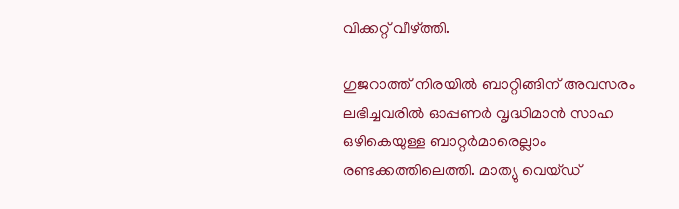വിക്കറ്റ് വീഴ്‌ത്തി.

ഗുജറാത്ത് നിരയിൽ ബാറ്റിങ്ങിന് അവസരം ലഭിച്ചവരിൽ ഓപ്പണർ വൃദ്ധിമാൻ സാഹ ഒഴികെയുള്ള ബാറ്റർമാരെല്ലാം രണ്ടക്കത്തിലെത്തി. മാത്യു വെയ്ഡ്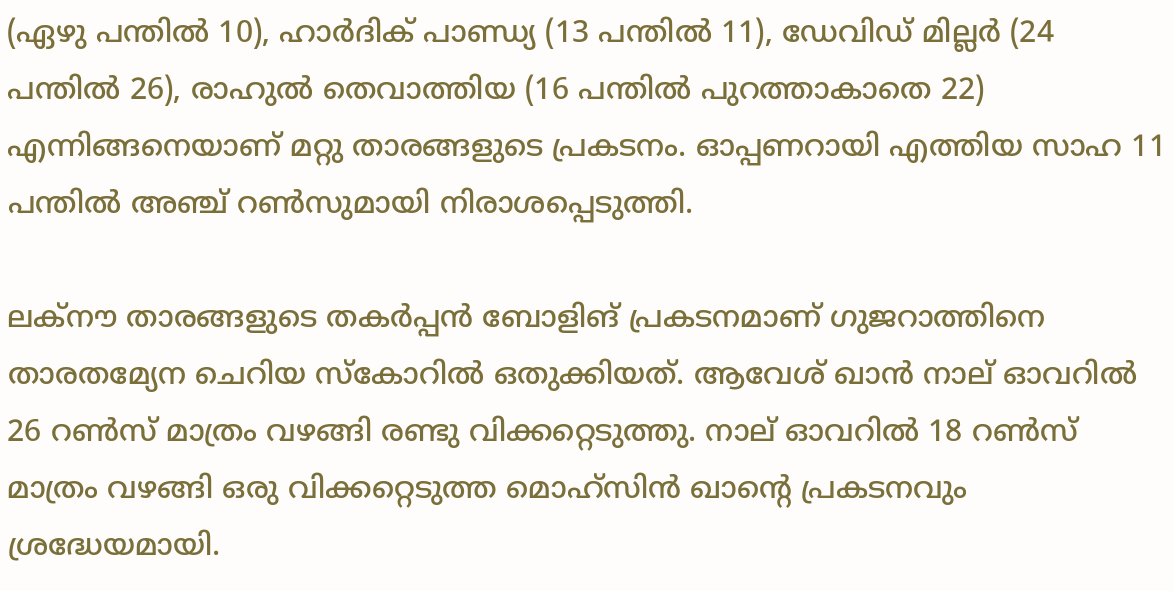(ഏഴു പന്തിൽ 10), ഹാർദിക് പാണ്ഡ്യ (13 പന്തിൽ 11), ഡേവിഡ് മില്ലർ (24 പന്തിൽ 26), രാഹുൽ തെവാത്തിയ (16 പന്തിൽ പുറത്താകാതെ 22) എന്നിങ്ങനെയാണ് മറ്റു താരങ്ങളുടെ പ്രകടനം. ഓപ്പണറായി എത്തിയ സാഹ 11 പന്തിൽ അഞ്ച് റൺസുമായി നിരാശപ്പെടുത്തി.

ലക്‌നൗ താരങ്ങളുടെ തകർപ്പൻ ബോളിങ് പ്രകടനമാണ് ഗുജറാത്തിനെ താരതമ്യേന ചെറിയ സ്‌കോറിൽ ഒതുക്കിയത്. ആവേശ് ഖാൻ നാല് ഓവറിൽ 26 റൺസ് മാത്രം വഴങ്ങി രണ്ടു വിക്കറ്റെടുത്തു. നാല് ഓവറിൽ 18 റൺസ് മാത്രം വഴങ്ങി ഒരു വിക്കറ്റെടുത്ത മൊഹ്‌സിൻ ഖാന്റെ പ്രകടനവും ശ്രദ്ധേയമായി.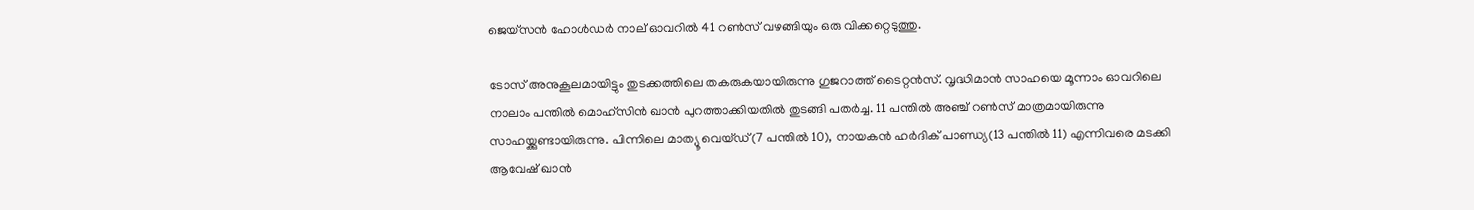ജെയ്‌സൻ ഹോൾഡർ നാല് ഓവറിൽ 41 റൺസ് വഴങ്ങിയും ഒരു വിക്കറ്റെടുത്തു.

ടോസ് അനുകൂലമായിട്ടും തുടക്കത്തിലെ തകരുകയായിരുന്നു ഗുജറാത്ത് ടൈറ്റൻസ്. വൃദ്ധിമാൻ സാഹയെ മൂന്നാം ഓവറിലെ നാലാം പന്തിൽ മൊഹ്സിൻ ഖാൻ പുറത്താക്കിയതിൽ തുടങ്ങി പതർച്ച. 11 പന്തിൽ അഞ്ച് റൺസ് മാത്രമായിരുന്നു സാഹയ്ക്കുണ്ടായിരുന്നു. പിന്നിലെ മാത്യൂ വെയ്ഡ്(7 പന്തിൽ 10), നായകൻ ഹർദിക് പാണ്ഡ്യ(13 പന്തിൽ 11) എന്നിവരെ മടക്കി ആവേഷ് ഖാൻ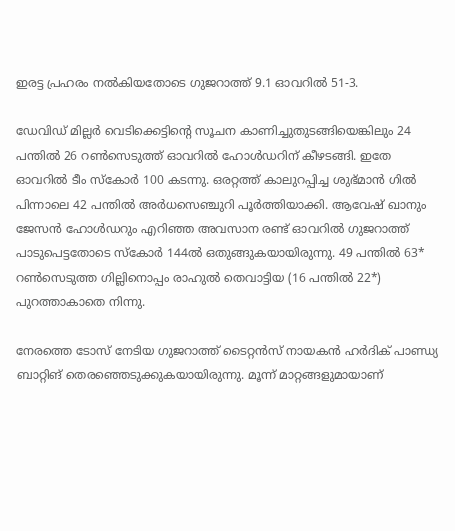ഇരട്ട പ്രഹരം നൽകിയതോടെ ഗുജറാത്ത് 9.1 ഓവറിൽ 51-3.

ഡേവിഡ് മില്ലർ വെടിക്കെട്ടിന്റെ സൂചന കാണിച്ചുതുടങ്ങിയെങ്കിലും 24 പന്തിൽ 26 റൺസെടുത്ത് ഓവറിൽ ഹോൾഡറിന് കീഴടങ്ങി. ഇതേ ഓവറിൽ ടീം സ്‌കോർ 100 കടന്നു. ഒരറ്റത്ത് കാലുറപ്പിച്ച ശുഭ്മാൻ ഗിൽ പിന്നാലെ 42 പന്തിൽ അർധസെഞ്ചുറി പൂർത്തിയാക്കി. ആവേഷ് ഖാനും ജേസൻ ഹോൾഡറും എറിഞ്ഞ അവസാന രണ്ട് ഓവറിൽ ഗുജറാത്ത് പാടുപെട്ടതോടെ സ്‌കോർ 144ൽ ഒതുങ്ങുകയായിരുന്നു. 49 പന്തിൽ 63* റൺസെടുത്ത ഗില്ലിനൊപ്പം രാഹുൽ തെവാട്ടിയ (16 പന്തിൽ 22*) പുറത്താകാതെ നിന്നു.

നേരത്തെ ടോസ് നേടിയ ഗുജറാത്ത് ടൈറ്റൻസ് നായകൻ ഹർദിക് പാണ്ഡ്യ ബാറ്റിങ് തെരഞ്ഞെടുക്കുകയായിരുന്നു. മൂന്ന് മാറ്റങ്ങളുമായാണ്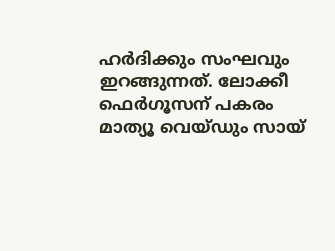ഹർദിക്കും സംഘവും ഇറങ്ങുന്നത്. ലോക്കീ ഫെർഗൂസന് പകരം മാത്യൂ വെയ്ഡും സായ്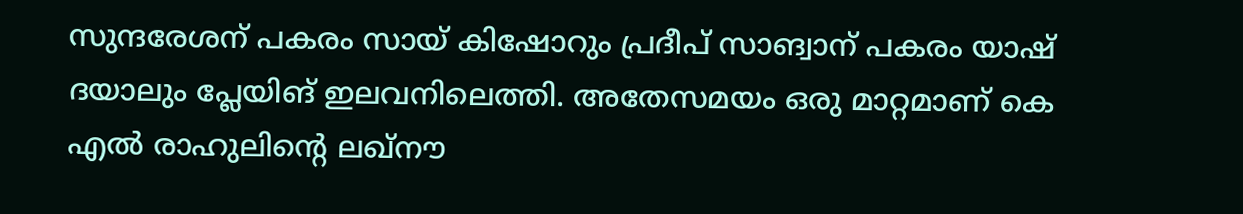സുന്ദരേശന് പകരം സായ് കിഷോറും പ്രദീപ് സാങ്വാന് പകരം യാഷ് ദയാലും പ്ലേയിങ് ഇലവനിലെത്തി. അതേസമയം ഒരു മാറ്റമാണ് കെ എൽ രാഹുലിന്റെ ലഖ്നൗ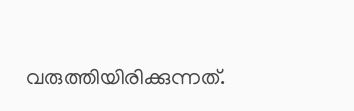വരുത്തിയിരിക്കുന്നത്.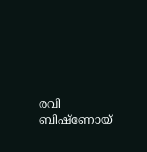രവി ബിഷ്ണോയ്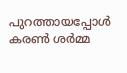പുറത്തായപ്പോൾ കരൺ ശർമ്മ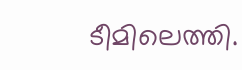ടീമിലെത്തി.